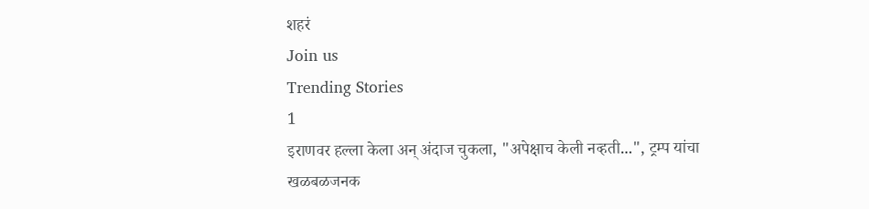शहरं
Join us
Trending Stories
1
इराणवर हल्ला केला अन् अंदाज चुकला, "अपेक्षाच केली नव्हती...", ट्रम्प यांचा खळबळजनक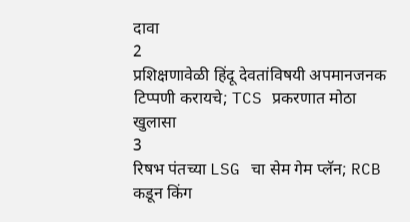दावा
2
प्रशिक्षणावेळी हिंदू देवतांविषयी अपमानजनक टिप्पणी करायचे; TCS प्रकरणात मोठा खुलासा
3
रिषभ पंतच्या LSG चा सेम गेम प्लॅन; RCB कडून किंग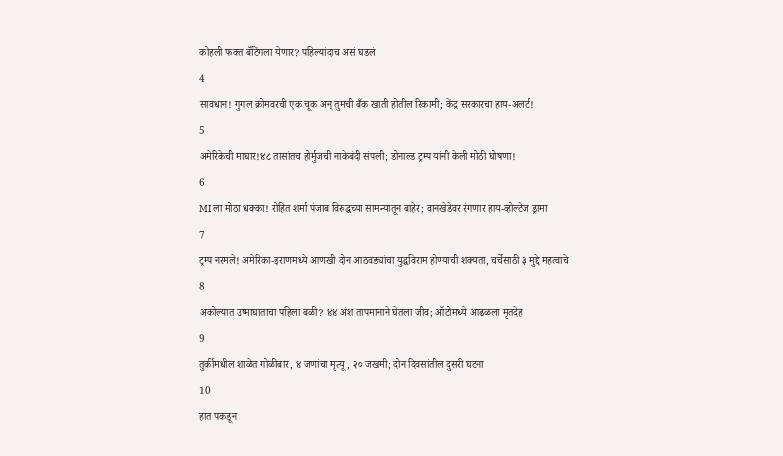कोहली फक्त बॅटिंगला येणार? पहिल्यांदाच असं घडलं
4
सावधान! गुगल क्रोमवरची एक चूक अन् तुमची बँक खाती होतील रिकामी; केंद्र सरकारचा हाय-अलर्ट!
5
अमेरिकेची माघार!४८ तासांतच होर्मुजची नाकेबंदी संपली; डोनाल्ड ट्रम्प यांनी केली मोठी घोषणा!
6
MI ला मोठा धक्का! रोहित शर्मा पंजाब विरुद्धच्या सामन्यातून बाहेर; वानखेडेवर रंगणार हाय-व्होल्टेज ड्रामा
7
ट्रम्प नरमले! अमेरिका-इराणमध्ये आणखी दोन आठवड्यांचा युद्धविराम होण्याची शक्यता, चर्चेसाठी ३ मुद्दे महत्वाचे
8
अकोल्यात उष्माघाताचा पहिला बळी? ४४ अंश तापमानाने घेतला जीव; ऑटोमध्ये आढळला मृतदेह
9
तुर्कीमधील शाळेत गोळीबार, ४ जणांचा मृत्यू, २० जखमी; दोन दिवसांतील दुसरी घटना
10
हात पकडून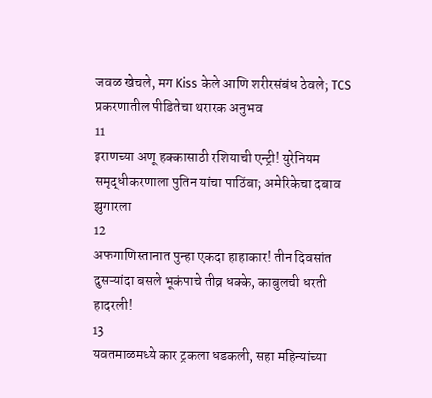जवळ खेचले, मग Kiss केले आणि शरीरसंबंध ठेवले; TCS प्रकरणातील पीडितेचा थरारक अनुभव
11
इराणच्या अणू हक्कासाठी रशियाची एन्ट्री! युरेनियम समृद्धीकरणाला पुतिन यांचा पाठिंबा; अमेरिकेचा दबाव झुगारला
12
अफगाणिस्तानात पुन्हा एकदा हाहाकार! तीन दिवसांत दुसऱ्यांदा बसले भूकंपाचे तीव्र धक्के, काबुलची धरती हादरली!
13
यवतमाळमध्ये कार ट्रकला धडकली, सहा महिन्यांच्या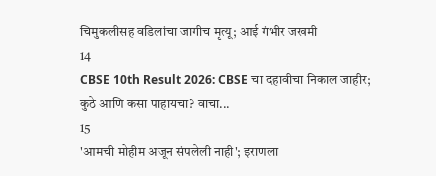चिमुकलीसह वडिलांचा जागीच मृत्यू; आई गंभीर जखमी
14
CBSE 10th Result 2026: CBSE चा दहावीचा निकाल जाहीर; कुठे आणि कसा पाहायचा? वाचा...
15
'आमची मोहीम अजून संपलेली नाही'; इराणला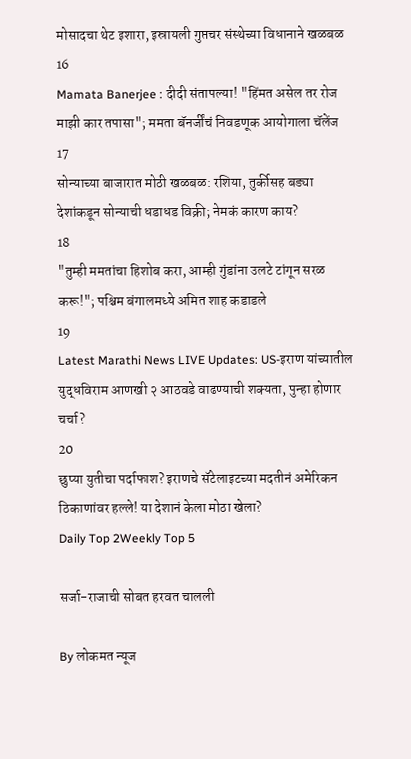मोसादचा थेट इशारा, इस्रायली गुप्तचर संस्थेच्या विधानाने खळबळ
16
Mamata Banerjee : दीदी संतापल्या! "हिंमत असेल तर रोज माझी कार तपासा"; ममता बॅनर्जींचं निवडणूक आयोगाला चॅलेंज
17
सोन्याच्या बाजारात मोठी खळबळ: रशिया, तुर्कीसह बड्या देशांकडून सोन्याची धडाधड विक्री; नेमकं कारण काय?
18
"तुम्ही ममतांचा हिशोब करा, आम्ही गुंडांना उलटे टांगून सरळ करू!"; पश्चिम बंगालमध्ये अमित शाह कडाडले
19
Latest Marathi News LIVE Updates: US-इराण यांच्यातील युद्धविराम आणखी २ आठवडे वाढण्याची शक्यता, पुन्हा होणार चर्चा?
20
छुप्या युतीचा पर्दाफाश? इराणचे सॅटेलाइटच्या मदतीनं अमेरिकन ठिकाणांवर हल्ले! या देशानं केला मोठा खेला?
Daily Top 2Weekly Top 5

सर्जा-राजाची सोबत हरवत चालली

By लोकमत न्यूज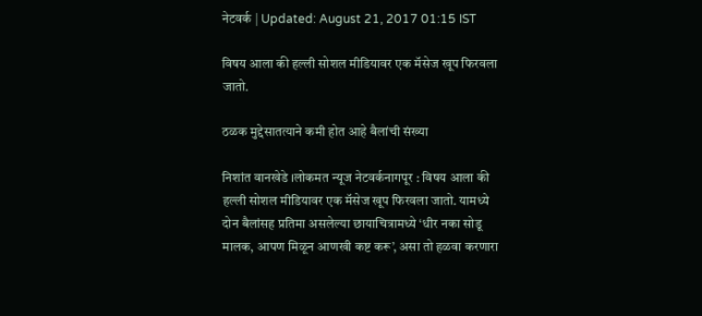नेटवर्क | Updated: August 21, 2017 01:15 IST

विषय आला की हल्ली सोशल मीडियावर एक मॅसेज खूप फिरवला जातो.

ठळक मुद्देसातत्याने कमी होत आहे बैलांची संख्या

निशांत वानखेडे ।लोकमत न्यूज नेटवर्कनागपूर : विषय आला की हल्ली सोशल मीडियावर एक मॅसेज खूप फिरवला जातो. यामध्ये दोन बैलांसह प्रतिमा असलेल्या छायाचित्रामध्ये ‘धीर नका सोडू मालक, आपण मिळून आणखी कष्ट करू’, असा तो हळवा करणारा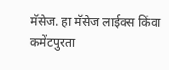मॅसेज. हा मॅसेज लाईक्स किंवा कमेंटपुरता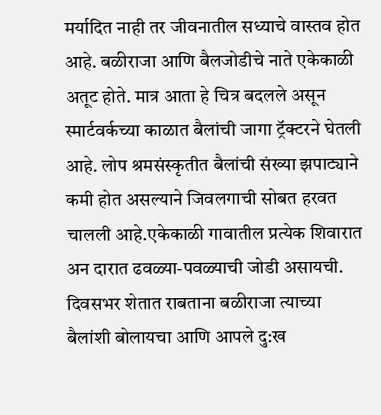मर्यादित नाही तर जीवनातील सध्याचे वास्तव होत आहे. बळीराजा आणि बैलजोडीचे नाते एकेकाळी अतूट होते. मात्र आता हे चित्र बदलले असून स्मार्टवर्कच्या काळात बैलांची जागा ट्रॅक्टरने घेतली आहे. लोप श्रमसंस्कृतीत बैलांची संख्या झपाट्याने कमी होत असल्याने जिवलगाची सोबत हरवत चालली आहे.एकेकाळी गावातील प्रत्येक शिवारात अन दारात ढवळ्या-पवळ्याची जोडी असायची. दिवसभर शेतात राबताना बळीराजा त्याच्या बैलांशी बोलायचा आणि आपले दु:ख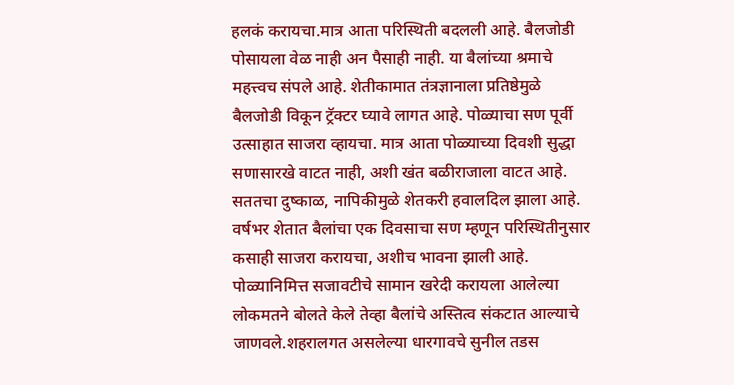हलकं करायचा.मात्र आता परिस्थिती बदलली आहे. बैलजोडी पोसायला वेळ नाही अन पैसाही नाही. या बैलांच्या श्रमाचे महत्त्वच संपले आहे. शेतीकामात तंत्रज्ञानाला प्रतिष्ठेमुळे बैलजोडी विकून ट्रॅक्टर घ्यावे लागत आहे. पोळ्याचा सण पूर्वी उत्साहात साजरा व्हायचा. मात्र आता पोळ्याच्या दिवशी सुद्धा सणासारखे वाटत नाही, अशी खंत बळीराजाला वाटत आहे. सततचा दुष्काळ, नापिकीमुळे शेतकरी हवालदिल झाला आहे. वर्षभर शेतात बैलांचा एक दिवसाचा सण म्हणून परिस्थितीनुसार कसाही साजरा करायचा, अशीच भावना झाली आहे. पोळ्यानिमित्त सजावटीचे सामान खरेदी करायला आलेल्या लोकमतने बोलते केले तेव्हा बैलांचे अस्तित्व संकटात आल्याचे जाणवले.शहरालगत असलेल्या धारगावचे सुनील तडस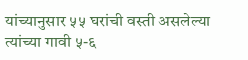यांच्यानुसार ५५ घरांची वस्ती असलेल्या त्यांच्या गावी ५-६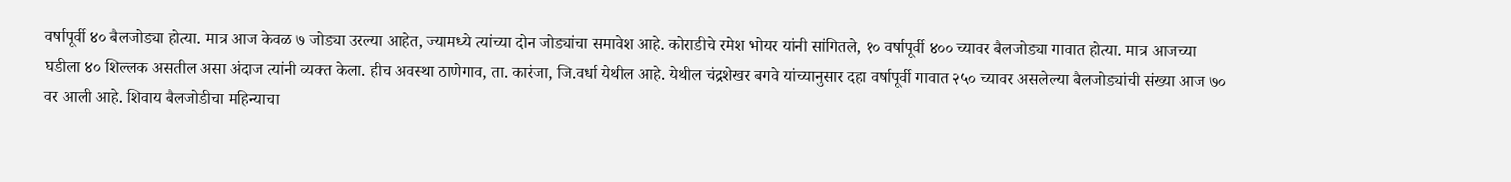वर्षापूर्वी ४० बैलजोड्या होत्या. मात्र आज केवळ ७ जोड्या उरल्या आहेत, ज्यामध्ये त्यांच्या दोन जोड्यांचा समावेश आहे. कोराडीचे रमेश भोयर यांनी सांगितले, १० वर्षापूर्वी ४०० च्यावर बैलजोड्या गावात होत्या. मात्र आजच्या घडीला ४० शिल्लक असतील असा अंदाज त्यांनी व्यक्त केला. हीच अवस्था ठाणेगाव, ता. कारंजा, जि.वर्धा येथील आहे. येथील चंद्रशेखर बगवे यांच्यानुसार दहा वर्षापूर्वी गावात २५० च्यावर असलेल्या बैलजोड्यांची संख्या आज ७० वर आली आहे. शिवाय बैलजोडीचा महिन्याचा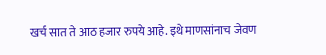खर्च सात ते आठ हजार रुपये आहे. इथे माणसांनाच जेवण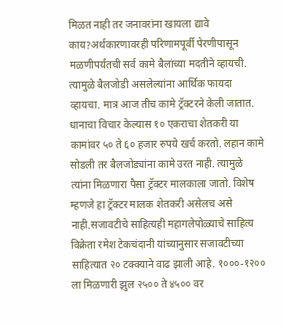मिळत नाही तर जनावरांना खायला द्यावे काय?अर्थकारणावरही परिणामपूर्वी पेरणीपासून मळणीपर्यंतची सर्व कामे बैलांच्या मदतीने व्हायची. त्यामुळे बैलजोडी असलेल्यांना आर्थिक फायदा व्हायचा. मात्र आज तीच कामे ट्रॅक्टरने केली जातात. धानाचा विचार केल्यास १० एकराचा शेतकरी या कामांवर ५० ते ६० हजार रुपये खर्च करतो. लहान कामे सोडली तर बैलजोड्यांना कामे उरत नाही. त्यामुळे त्यांना मिळणारा पैसा ट्रॅक्टर मालकाला जातो. विशेष म्हणजे हा ट्रॅक्टर मालक शेतकरी असेलच असे नाही.सजावटीचे साहित्यही महागलेपोळ्याचे साहित्य विक्रेता रमेश टेकचंदानी यांच्यानुसार सजावटीच्या साहित्यात २० टक्क्याने वाढ झाली आहे. १०००-१२०० ला मिळणारी झुल २५०० ते ४५०० वर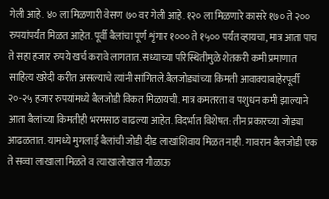गेली आहे. ४० ला मिळणारी वेसण ७० वर गेली आहे. १२० ला मिळणारे कासरे १७० ते २०० रुपयांपर्यंत मिळत आहेत. पूर्वी बैलांचा पूर्ण शृंगार १००० ते १५०० पर्यंत व्हायचा, मात्र आता पाच ते सहा हजार रुपये खर्च करावे लागतात. सध्याच्या परिस्थितीमुळे शेतकरी कमी प्रमाणात साहित्य खरेदी करीत असल्याचे त्यांनी सांगितले.बैलजोड्यांच्या किमती आवाक्याबाहेरपूर्वी २०-२५ हजार रुपयांमध्ये बैलजोडी विकत मिळायची. मात्र कमतरता व पशुधन कमी झाल्याने आता बैलांच्या किमतीही भरमसाठ वाढल्या आहेत. विदर्भात विशेषत: तीन प्रकारच्या जोड्या आढळतात. यामध्ये मुगलाई बैलांची जोडी दीड लाखांशिवाय मिळत नाही. गावरान बैलजोडी एक ते सव्वा लाखाला मिळते व त्याखालोखाल गौळाऊ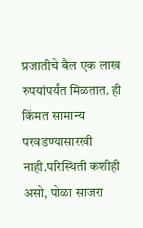प्रजातीचे बैल एक लाख रुपयांपर्यंत मिळतात. ही किंमत सामान्य परवडण्यासारखी नाही.परिस्थिती कशीही असो, पोळा साजरा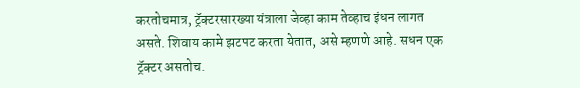करतोचमात्र, ट्रॅक्टरसारख्या यंत्राला जेव्हा काम तेव्हाच इंधन लागत असते. शिवाय कामे झटपट करता येतात, असे म्हणणे आहे. सधन एक ट्रॅक्टर असतोच.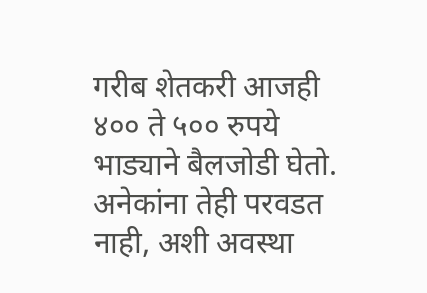गरीब शेतकरी आजही ४०० ते ५०० रुपये भाड्याने बैलजोडी घेतो. अनेकांना तेही परवडत नाही, अशी अवस्था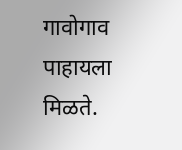गावोगाव पाहायला मिळते.